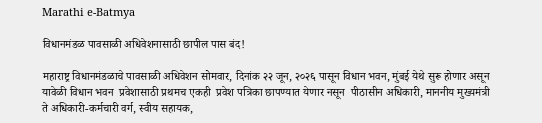Marathi e-Batmya

विधानमंडळ पावसाळी अधिवेशनासाठी छापील पास बंद!

महाराष्ट्र विधानमंडळाचे पावसाळी अधिवेशन सोमवार, दिनांक २२ जून, २०२६ पासून विधान भवन, मुंबई येथे सुरू होणार असून यावेळी विधान भवन  प्रवेशासाठी प्रथमच एकही  प्रवेश पत्रिका छापण्यात येणार नसून  पीठासीन अधिकारी, माननीय मुख्यमंत्री ते अधिकारी-कर्मचारी वर्ग, स्वीय सहायक,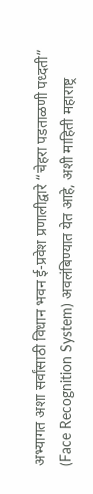अभ्यागत अशा सर्वांसाठी विधान भवन ई-प्रवेश प्रणालीद्वारे “चेहरा पडताळणी पध्दती” (Face Recognition System) अवलंबिण्यात येत आहे, अशी माहिती महाराष्ट्र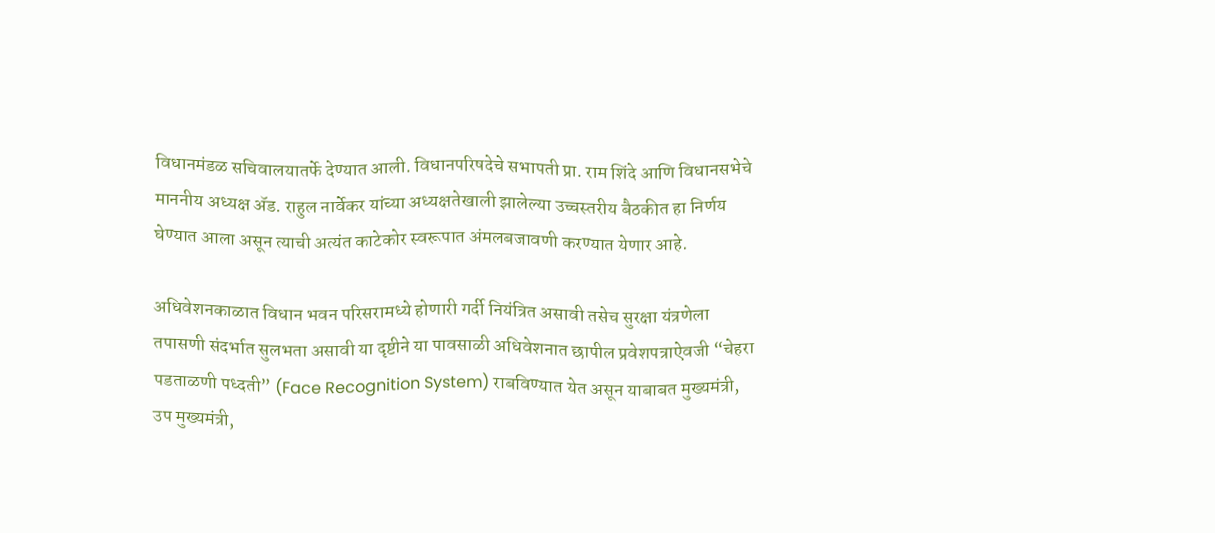विधानमंडळ सचिवालयातर्फे देण्यात आली. विधानपरिषदेचे सभापती प्रा. राम शिंदे आणि विधानसभेचे माननीय अध्यक्ष ॲड. राहुल नार्वेकर यांच्या अध्यक्षतेखाली झालेल्या उच्चस्तरीय बैठकीत हा निर्णय घेण्यात आला असून त्याची अत्यंत काटेकोर स्वरूपात अंमलबजावणी करण्यात येणार आहे.

अधिवेशनकाळात विधान भवन परिसरामध्ये होणारी गर्दी नियंत्रित असावी तसेच सुरक्षा यंत्रणेला तपासणी संदर्भात सुलभता असावी या दृष्टीने या पावसाळी अधिवेशनात छापील प्रवेशपत्राऐवजी “चेहरा पडताळणी पध्दती” (Face Recognition System) राबविण्यात येत असून याबाबत मुख्यमंत्री, उप मुख्यमंत्री,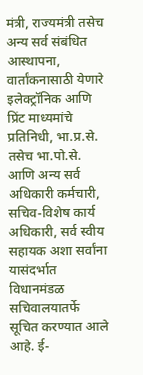मंत्री, राज्यमंत्री तसेच अन्य सर्व संबंधित आस्थापना, वार्तांकनासाठी येणारे इलेक्ट्रॉनिक आणि प्रिंट माध्यमांचे प्रतिनिधी, भा.प्र.से. तसेच भा.पो.से. आणि अन्य सर्व अधिकारी कर्मचारी, सचिव-विशेष कार्य अधिकारी, सर्व स्वीय सहायक अशा सर्वांना यासंदर्भात विधानमंडळ सचिवालयातर्फे सूचित करण्यात आले आहे. ई-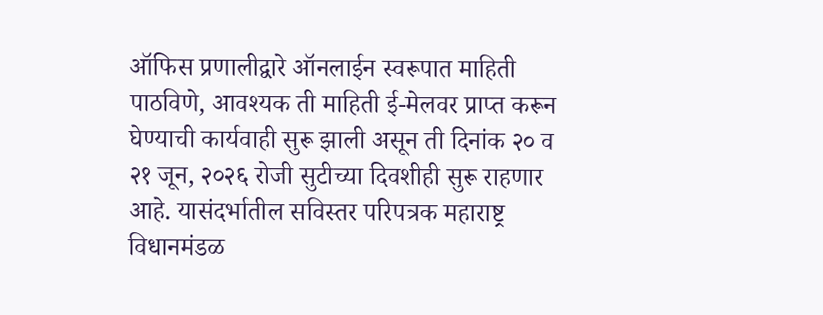ऑफिस प्रणालीद्वारे ऑनलाईन स्वरूपात माहिती पाठविणे, आवश्यक ती माहिती ई-मेलवर प्राप्त करून घेण्याची कार्यवाही सुरू झाली असून ती दिनांक २० व २१ जून, २०२६ रोजी सुटीच्या दिवशीही सुरू राहणार आहे. यासंदर्भातील सविस्तर परिपत्रक महाराष्ट्र विधानमंडळ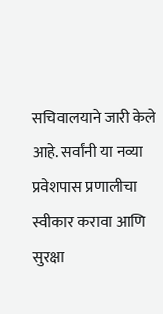सचिवालयाने जारी केले आहे. सर्वांनी या नव्या प्रवेशपास प्रणालीचा स्वीकार करावा आणि सुरक्षा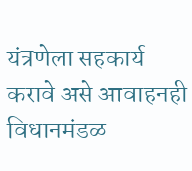यंत्रणेला सहकार्य करावे असे आवाहनही विधानमंडळ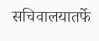सचिवालयातर्फे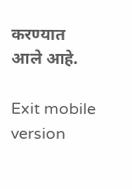करण्यात आले आहे.

Exit mobile version